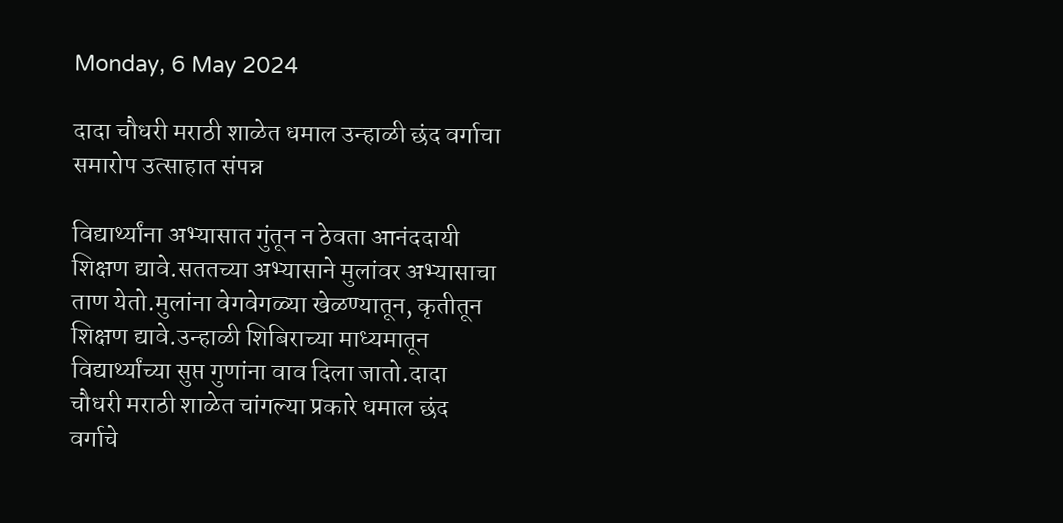Monday, 6 May 2024

दादा चौधरी मराठी शाळेत धमाल उन्हाळी छंद वर्गाचा समारोप उत्साहात संपन्न

विद्यार्थ्यांना अभ्यासात गुंतून न ठेवता आनंददायी शिक्षण द्यावे.सततच्या अभ्यासाने मुलांवर अभ्यासाचा ताण येतो.मुलांना वेगवेगळ्या खेळण्यातून, कृतीतून शिक्षण द्यावे.उन्हाळी शिबिराच्या माध्यमातून विद्यार्थ्यांच्या सुप्त गुणांना वाव दिला जातो.दादा चौधरी मराठी शाळेत चांगल्या प्रकारे धमाल छंद वर्गाचे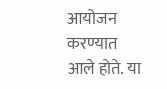आयोजन करण्यात आले होते. या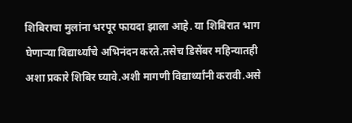शिबिराचा मुलांना भरपूर फायदा झाला आहे. या शिबिरात भाग घेणाऱ्या विद्यार्थ्यांचे अभिनंदन करते.तसेच डिसेंबर महिन्यातही अशा प्रकारे शिबिर घ्यावे.अशी मागणी विद्यार्थ्यांनी करावी.असे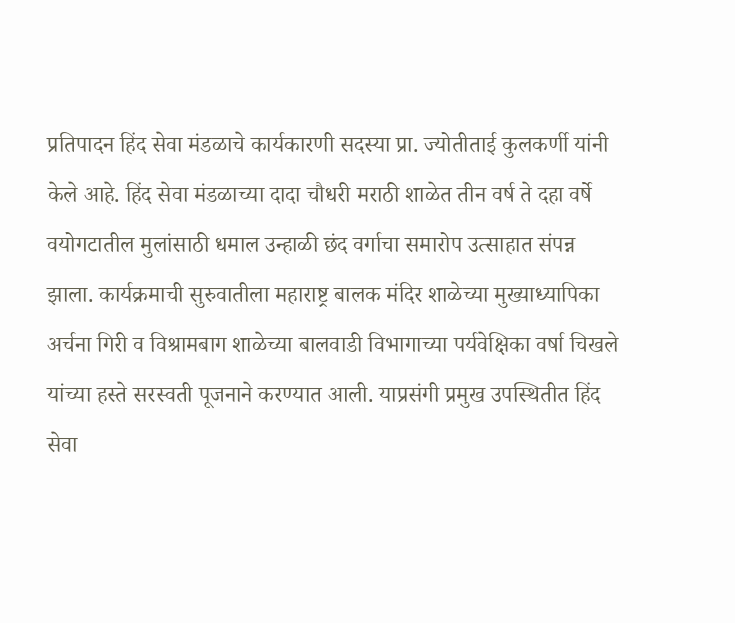प्रतिपादन हिंद सेवा मंडळाचे कार्यकारणी सदस्या प्रा. ज्योतीताई कुलकर्णी यांनी केले आहे. हिंद सेवा मंडळाच्या दादा चौधरी मराठी शाळेत तीन वर्ष ते दहा वर्षे वयोगटातील मुलांसाठी धमाल उन्हाळी छंद वर्गाचा समारोप उत्साहात संपन्न झाला. कार्यक्रमाची सुरुवातीला महाराष्ट्र बालक मंदिर शाळेच्या मुख्याध्यापिका अर्चना गिरी व विश्रामबाग शाळेच्या बालवाडी विभागाच्या पर्यवेक्षिका वर्षा चिखले यांच्या हस्ते सरस्वती पूजनाने करण्यात आली. याप्रसंगी प्रमुख उपस्थितीत हिंद सेवा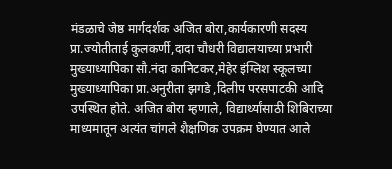मंडळाचे जेष्ठ मार्गदर्शक अजित बोरा,कार्यकारणी सदस्य प्रा.ज्योतीताई कुलकर्णी,दादा चौधरी विद्यालयाच्या प्रभारी मुख्याध्यापिका सौ.नंदा कानिटकर,मेहेर इंग्लिश स्कूलच्या मुख्याध्यापिका प्रा.अनुरीता झगडे ,दिलीप परसपाटकी आदि उपस्थित होते. अजित बोरा म्हणाले, विद्यार्थ्यांसाठी शिबिराच्या माध्यमातून अत्यंत चांगले शैक्षणिक उपक्रम घेण्यात आले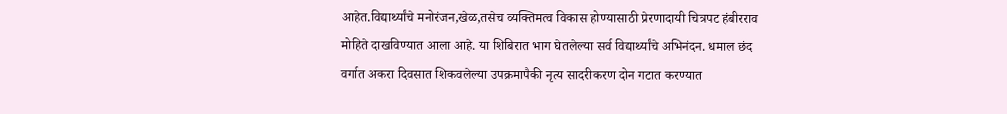आहेत.विद्यार्थ्यांचे मनोरंजन,खेळ,तसेच व्यक्तिमत्व विकास होण्यासाठी प्रेरणादायी चित्रपट हंबीरराव मोहिते दाखविण्यात आला आहे. या शिबिरात भाग घेतलेल्या सर्व विद्यार्थ्यांचे अभिनंदन. धमाल छंद वर्गात अकरा दिवसात शिकवलेल्या उपक्रमापैकी नृत्य सादरीकरण दोन गटात करण्यात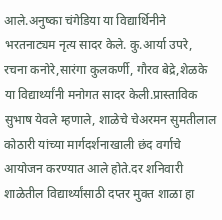आले.अनुष्का चंगेडिया या विद्यार्थिनीने भरतनाट्यम नृत्य सादर केले. कु‌.आर्या उपरे, रचना कनोरे,सारंगा कुलकर्णी, गौरव बेद्रे,शेळके या विद्यार्थ्यांनी मनोगत सादर केली.प्रास्ताविक सुभाष येवले म्हणाले, शाळेचे चेअरमन सुमतीलाल कोठारी यांच्या मार्गदर्शनाखाली छंद वर्गाचे आयोजन करण्यात आले होते.दर शनिवारी शाळेतील विद्यार्थ्यांसाठी दप्तर मुक्त शाळा हा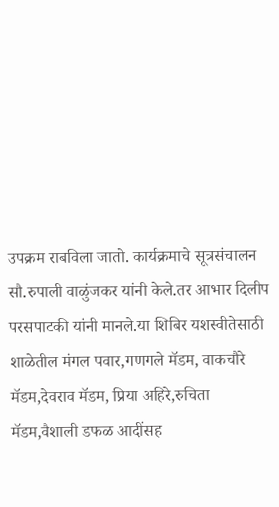उपक्रम राबविला जातो. कार्यक्रमाचे सूत्रसंचालन सौ.रुपाली वाळुंजकर यांनी केले.तर आभार दिलीप परसपाटकी यांनी मानले.या शिबिर यशस्वीतेसाठी शाळेतील मंगल पवार,गणगले मॅडम, वाकचौरे मॅडम,देवराव मॅडम, प्रिया अहिरे,रुचिता मॅडम,वैशाली डफळ आदींसह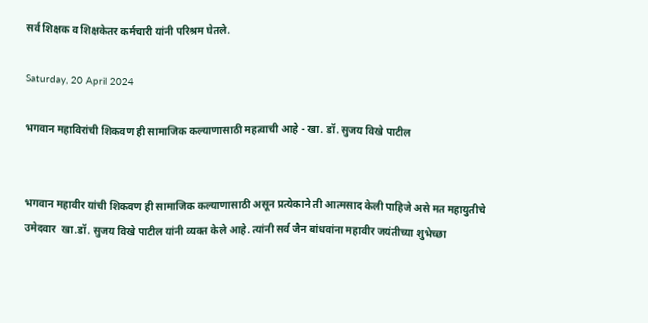सर्व शिक्षक व शिक्षकेतर कर्मचारी यांनी परिश्रम घेतले.

Saturday, 20 April 2024

भगवान महाविरांची शिकवण ही सामाजिक कल्याणासाठी महत्वाची आहे - खा. डॉ. सुजय विखे पाटील


भगवान महावीर यांची शिकवण ही सामाजिक कल्याणासाठी असून प्रत्येकाने ती आत्मसाद केली पाहिजे असे मत महायुतीचे उमेदवार  खा.डॉ. सुजय विखे पाटील यांनी व्यक्त केले आहे. त्यांनी सर्व जैन बांधवांना महावीर जयंतीच्या शुभेच्छा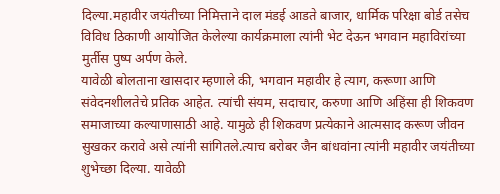दिल्या.महावीर जयंतीच्या निमित्ताने दाल मंडई आडते बाजार, धार्मिक परिक्षा बोर्ड तसेच विविध ठिकाणी आयोजित केलेल्या कार्यक्रमाला त्यांनी भेट देऊन भगवान महाविरांच्या मुर्तीस पुष्प अर्पण केले.
यावेळी बोलताना खासदार म्हणाले की, भगवान महावीर हे त्याग, करूणा आणि संवेदनशीलतेचे प्रतिक आहेत. त्यांची संयम, सदाचार, करुणा आणि अहिंसा ही शिकवण समाजाच्या कल्याणासाठी आहे. यामुळे ही शिकवण प्रत्येकाने आत्मसाद करूण जीवन सुखकर करावे असे त्यांनी सांगितले.त्याच बरोबर जैन बांधवांना त्यांनी महावीर जयंतीच्या शुभेच्छा दिल्या. यावेळी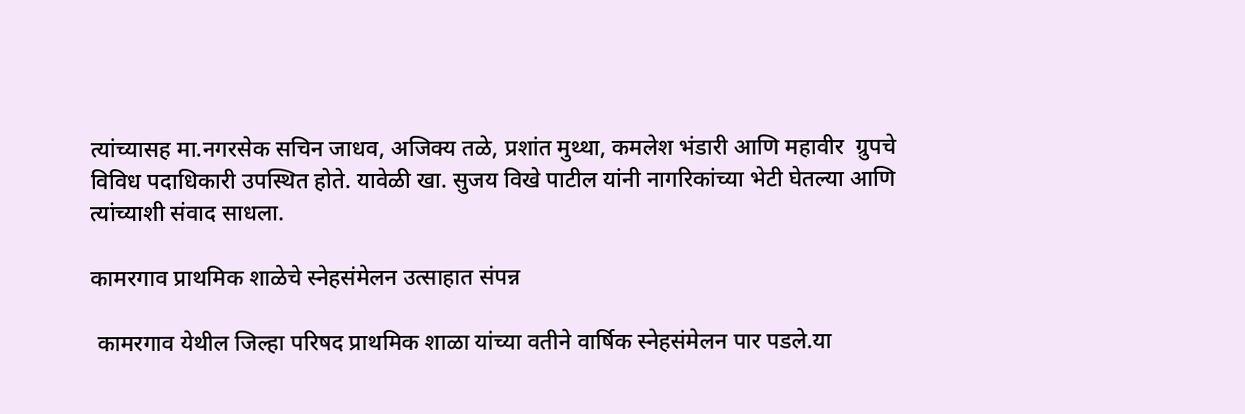त्यांच्यासह मा.नगरसेक सचिन जाधव, अजिक्य तळे, प्रशांत मुथ्था, कमलेश भंडारी आणि महावीर  ग्रुपचे  विविध पदाधिकारी उपस्थित होते. यावेळी खा. सुजय विखे पाटील यांनी नागरिकांच्या भेटी घेतल्या आणि त्यांच्याशी संवाद साधला.

कामरगाव प्राथमिक शाळेचे स्नेहसंमेलन उत्साहात संपन्न

 कामरगाव येथील जिल्हा परिषद प्राथमिक शाळा यांच्या वतीने वार्षिक स्नेहसंमेलन पार पडले.या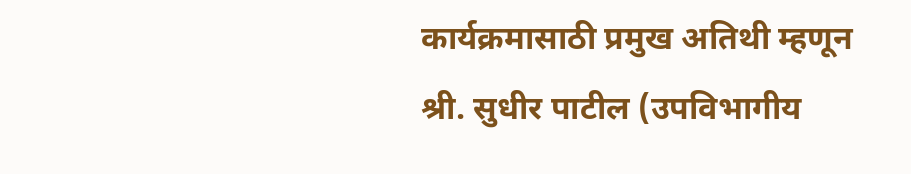कार्यक्रमासाठी प्रमुख अतिथी म्हणून श्री. सुधीर पाटील (उपविभागीय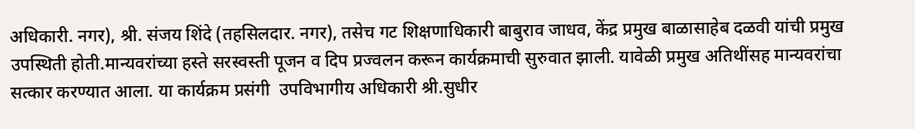अधिकारी. नगर), श्री. संजय शिंदे (तहसिलदार. नगर), तसेच गट शिक्षणाधिकारी बाबुराव जाधव, केंद्र प्रमुख बाळासाहेब दळवी यांची प्रमुख उपस्थिती होती.मान्यवरांच्या हस्ते सरस्वस्ती पूजन व दिप प्रज्वलन करून कार्यक्रमाची सुरुवात झाली. यावेळी प्रमुख अतिथींसह मान्यवरांचा सत्कार करण्यात आला. या कार्यक्रम प्रसंगी  उपविभागीय अधिकारी श्री.सुधीर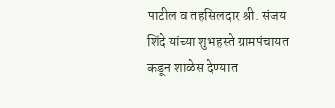पाटील व तहसिलदार श्री. संजय शिंदे यांच्या शुभहस्ते ग्रामपंचायत कडून शाळेस देण्यात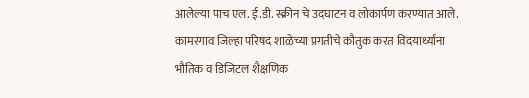आलेल्या पाच एल. ई.डी. स्क्रीन चे उदघाटन व लोकार्पण करण्यात आले.
कामरगाव जिल्हा परिषद शाळेच्या प्रगतीचे कौतुक करत विदयार्थ्याना भौतिक व डिजिटल शैक्षणिक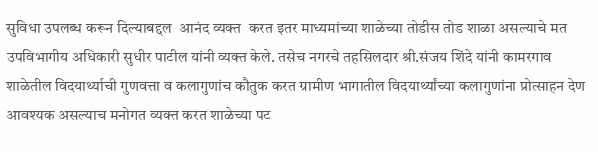सुविधा उपलब्ध करून दिल्याबद्दल  आनंद व्यक्त  करत इतर माध्यमांच्या शाळेच्या तोडीस तोड शाळा असल्याचे मत उपविभागीय अधिकारी सुधीर पाटील यांनी व्यक्त केले. तसेच नगरचे तहसिलदार श्री.संजय शिंदे यांनी कामरगाव शाळेतील विदयार्थ्याची गुणवत्ता व कलागुणांच कौतुक करत ग्रामीण भागातील विदयार्थ्यांच्या कलागुणांना प्रोत्साहन देण आवश्यक असल्याच मनोगत व्यक्त करत शाळेच्या पट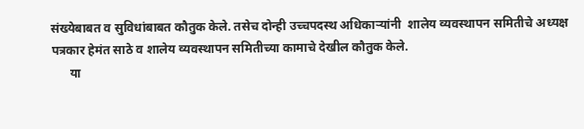संख्येबाबत व सुविधांबाबत कौतुक केले. तसेच दोन्ही उच्चपदस्थ अधिकाऱ्यांनी  शालेय व्यवस्थापन समितीचे अध्यक्ष  पत्रकार हेमंत साठे व शालेय व्यवस्थापन समितीच्या कामाचे देखील कौतुक केले.
      या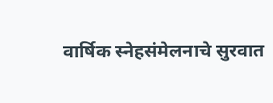वार्षिक स्नेहसंमेलनाचे सुरवात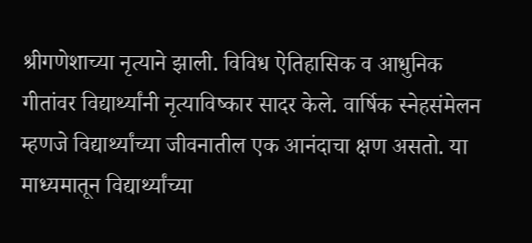श्रीगणेशाच्या नृत्याने झाली. विविध ऐतिहासिक व आधुनिक  गीतांवर विद्यार्थ्यांनी नृत्याविष्कार सादर केले. वार्षिक स्नेहसंमेलन म्हणजे विद्यार्थ्यांच्या जीवनातील एक आनंदाचा क्षण असतो. या माध्यमातून विद्यार्थ्यांच्या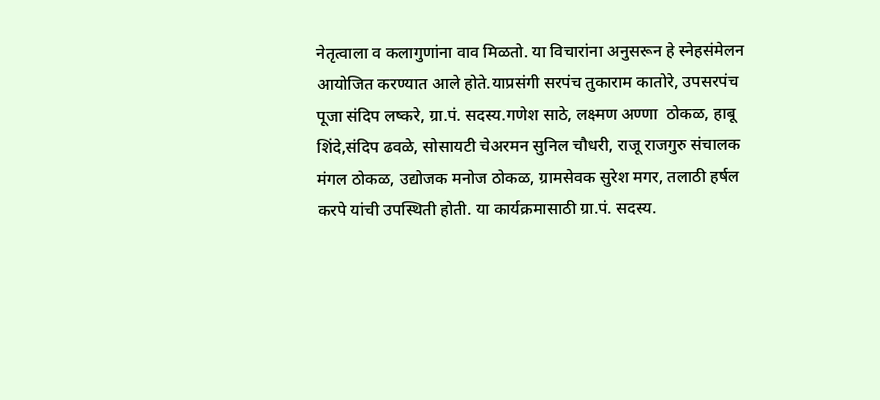नेतृत्वाला व कलागुणांना वाव मिळतो. या विचारांना अनुसरून हे स्नेहसंमेलन आयोजित करण्यात आले होते.याप्रसंगी सरपंच तुकाराम कातोरे, उपसरपंच पूजा संदिप लष्करे, ग्रा.पं. सदस्य.गणेश साठे, लक्ष्मण अण्णा  ठोकळ, हाबू शिंदे,संदिप ढवळे, सोसायटी चेअरमन सुनिल चौधरी, राजू राजगुरु संचालक मंगल ठोकळ, उद्योजक मनोज ठोकळ, ग्रामसेवक सुरेश मगर, तलाठी हर्षल करपे यांची उपस्थिती होती. या कार्यक्रमासाठी ग्रा.पं. सदस्य.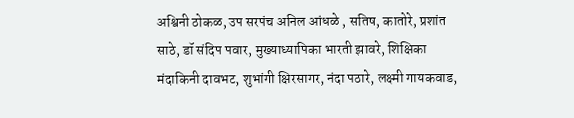अश्विनी ठोकळ, उप सरपंच अनिल आंधळे , सतिष, कातोरे, प्रशांत साठे, डॉ संदिप पवार, मुख्याध्यापिका भारती झावरे, शिक्षिका मंदाकिनी दावभट, शुभांगी क्षिरसागर, नंदा पठारे, लक्ष्मी गायकवाड,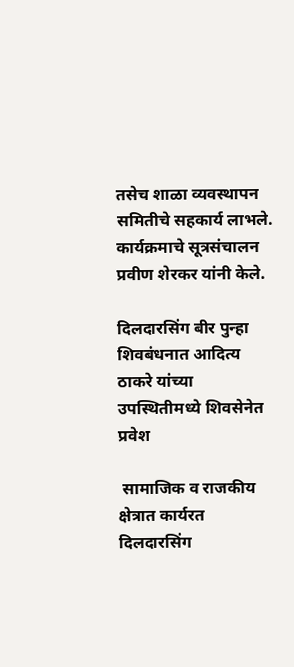तसेच शाळा व्यवस्थापन समितीचे सहकार्य लाभले. कार्यक्रमाचे सूत्रसंचालन प्रवीण शेरकर यांनी केले.

दिलदारसिंग बीर पुन्हा शिवबंधनात आदित्य ठाकरे यांच्या उपस्थितीमध्ये शिवसेनेत प्रवेश

 सामाजिक व राजकीय क्षेत्रात कार्यरत दिलदारसिंग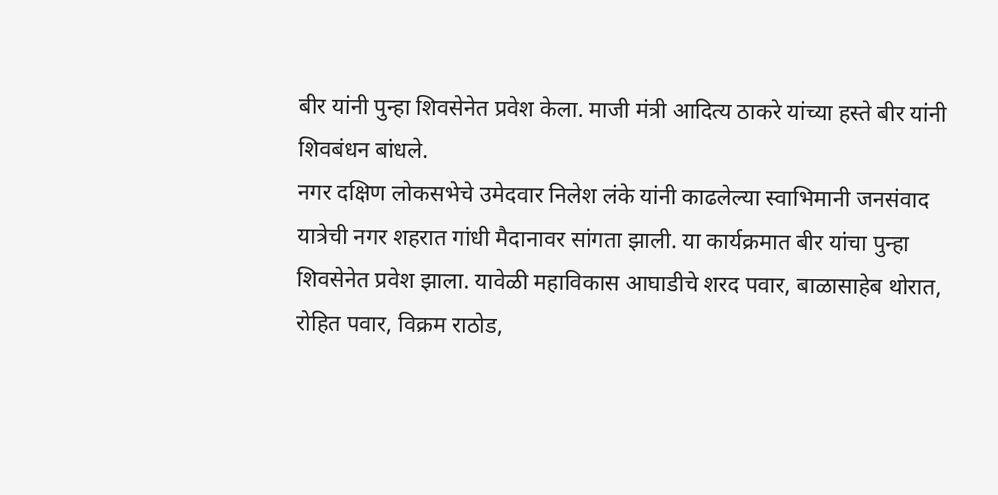बीर यांनी पुन्हा शिवसेनेत प्रवेश केला. माजी मंत्री आदित्य ठाकरे यांच्या हस्ते बीर यांनी शिवबंधन बांधले.
नगर दक्षिण लोकसभेचे उमेदवार निलेश लंके यांनी काढलेल्या स्वाभिमानी जनसंवाद यात्रेची नगर शहरात गांधी मैदानावर सांगता झाली. या कार्यक्रमात बीर यांचा पुन्हा शिवसेनेत प्रवेश झाला. यावेळी महाविकास आघाडीचे शरद पवार, बाळासाहेब थोरात, रोहित पवार, विक्रम राठोड,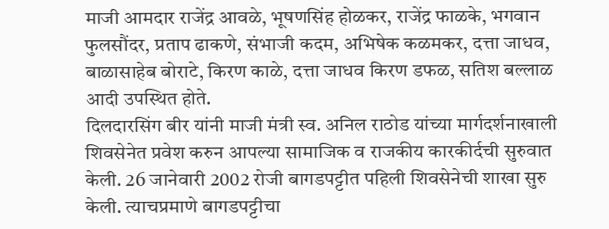माजी आमदार राजेंद्र आवळे, भूषणसिंह होळकर, राजेंद्र फाळके, भगवान फुलसौंदर, प्रताप ढाकणे, संभाजी कदम, अभिषेक कळमकर, दत्ता जाधव, बाळासाहेब बोराटे, किरण काळे, दत्ता जाधव किरण डफळ, सतिश बल्लाळ आदी उपस्थित होते.
दिलदारसिंग बीर यांनी माजी मंत्री स्व. अनिल राठोड यांच्या मार्गदर्शनाखाली शिवसेनेत प्रवेश करुन आपल्या सामाजिक व राजकीय कारकीर्दची सुरुवात केली. 26 जानेवारी 2002 रोजी बागडपट्टीत पहिली शिवसेनेची शाखा सुरु केली. त्याचप्रमाणे बागडपट्टीचा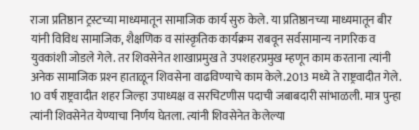राजा प्रतिष्ठान ट्रस्टच्या माध्यमातून सामाजिक कार्य सुरु केले. या प्रतिष्ठानच्या माध्यमातून बीर यांनी विविध सामाजिक, शैक्षणिक व सांस्कृतिक कार्यक्रम राबवून सर्वसामान्य नागरिक व युवकांशी जोडले गेले. तर शिवसेनेत शाखाप्रमुख ते उपशहरप्रमुख म्हणून काम करताना त्यांनी अनेक सामाजिक प्रश्‍न हाताळून शिवसेना वाढविण्याचे काम केले.2013 मध्ये ते राष्ट्रवादीत गेले. 10 वर्ष राष्ट्रवादीत शहर जिल्हा उपाध्यक्ष व सरचिटणीस पदाची जबाबदारी सांभाळली. मात्र पुन्हा त्यांनी शिवसेनेत येण्याचा निर्णय घेतला. त्यांनी शिवसेनेत केलेल्या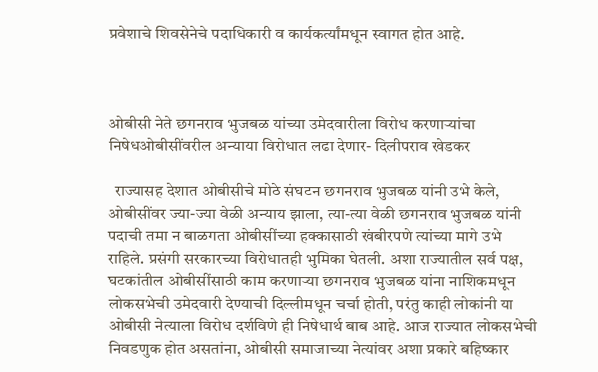प्रवेशाचे शिवसेनेचे पदाधिकारी व कार्यकर्त्यांमधून स्वागत होत आहे.



ओबीसी नेते छगनराव भुजबळ यांच्या उमेदवारीला विरोध करणार्‍यांचा निषेधओबीसींवरील अन्याया विरोधात लढा देणार- दिलीपराव खेडकर

  राज्यासह देशात ओबीसीचे मोठे संघटन छगनराव भुजबळ यांनी उभे केले, ओबीसींवर ज्या-ज्या वेळी अन्याय झाला, त्या-त्या वेळी छगनराव भुजबळ यांनी पदाची तमा न बाळगता ओबीसींच्या हक्कासाठी खंबीरपणे त्यांच्या मागे उभे राहिले. प्रसंगी सरकारच्या विरोधातही भुमिका घेतली. अशा राज्यातील सर्व पक्ष, घटकांतील ओबीसींसाठी काम करणार्‍या छगनराव भुजबळ यांना नाशिकमधून लोकसभेची उमेदवारी देण्याची दिल्लीमधून चर्चा होती, परंतु काही लोकांनी या ओबीसी नेत्याला विरोध दर्शविणे ही निषेधार्थ बाब आहे. आज राज्यात लोकसभेची निवडणुक होत असतांना, ओबीसी समाजाच्या नेत्यांवर अशा प्रकारे बहिष्कार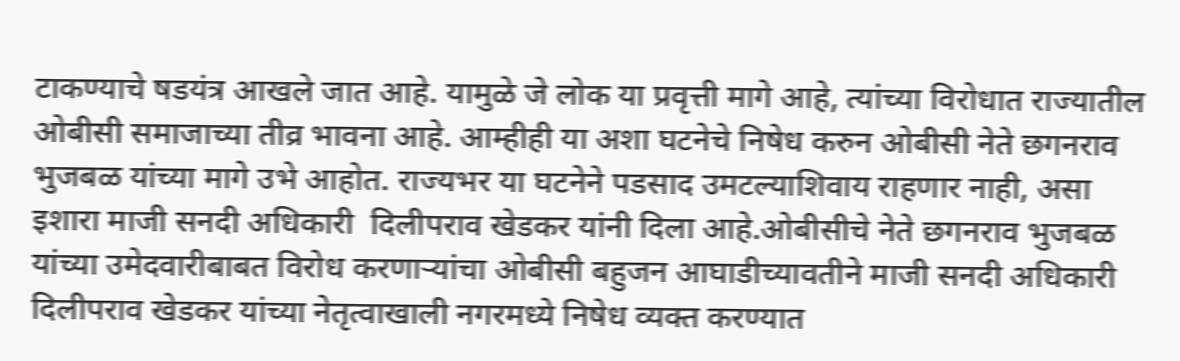टाकण्याचे षडयंत्र आखले जात आहे. यामुळे जे लोक या प्रवृत्ती मागे आहे, त्यांच्या विरोधात राज्यातील ओबीसी समाजाच्या तीव्र भावना आहे. आम्हीही या अशा घटनेचे निषेध करुन ओबीसी नेते छगनराव भुजबळ यांच्या मागे उभे आहोत. राज्यभर या घटनेने पडसाद उमटल्याशिवाय राहणार नाही, असा इशारा माजी सनदी अधिकारी  दिलीपराव खेडकर यांनी दिला आहे.ओबीसीचे नेते छगनराव भुजबळ यांच्या उमेदवारीबाबत विरोध करणार्‍यांचा ओबीसी बहुजन आघाडीच्यावतीने माजी सनदी अधिकारी दिलीपराव खेडकर यांच्या नेतृत्वाखाली नगरमध्ये निषेध व्यक्त करण्यात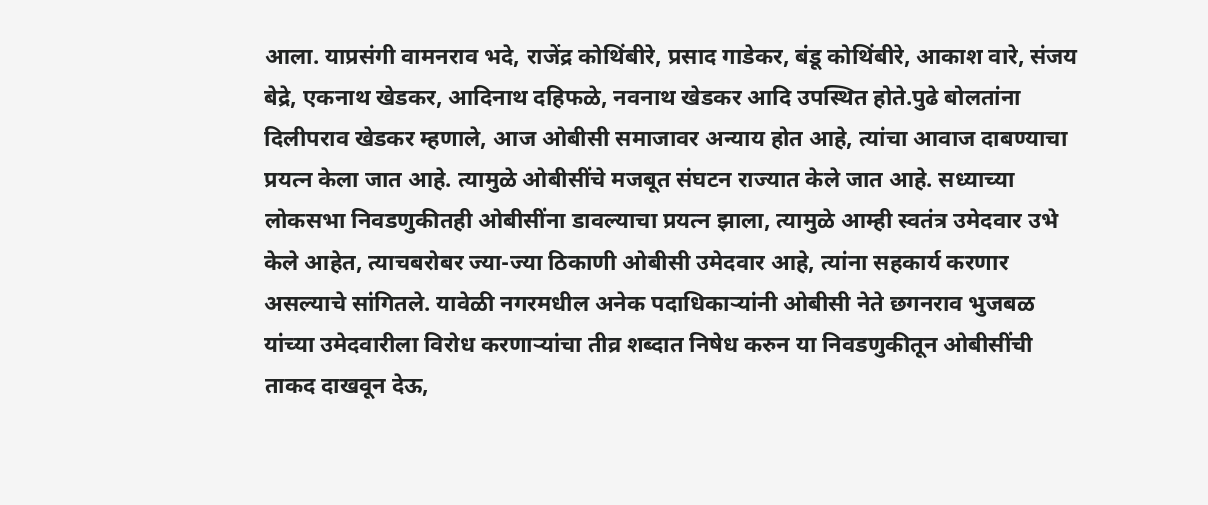आला. याप्रसंगी वामनराव भदे, राजेंद्र कोथिंबीरे, प्रसाद गाडेकर, बंडू कोथिंबीरे, आकाश वारे, संजय बेद्रे, एकनाथ खेडकर, आदिनाथ दहिफळे, नवनाथ खेडकर आदि उपस्थित होते.पुढे बोलतांना दिलीपराव खेडकर म्हणाले, आज ओबीसी समाजावर अन्याय होत आहे, त्यांचा आवाज दाबण्याचा प्रयत्न केला जात आहे. त्यामुळे ओबीसींचे मजबूत संघटन राज्यात केले जात आहे. सध्याच्या लोकसभा निवडणुकीतही ओबीसींना डावल्याचा प्रयत्न झाला, त्यामुळे आम्ही स्वतंत्र उमेदवार उभे केले आहेत, त्याचबरोबर ज्या-ज्या ठिकाणी ओबीसी उमेदवार आहे, त्यांना सहकार्य करणार असल्याचे सांगितले. यावेळी नगरमधील अनेक पदाधिकार्‍यांनी ओबीसी नेते छगनराव भुजबळ यांच्या उमेदवारीला विरोध करणार्‍यांचा तीव्र शब्दात निषेध करुन या निवडणुकीतून ओबीसींची ताकद दाखवून देऊ,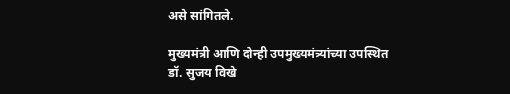असे सांगितले.

मुख्यमंत्री आणि दोन्ही उपमुख्यमंत्र्यांच्या उपस्थित डॉ. सुजय विखे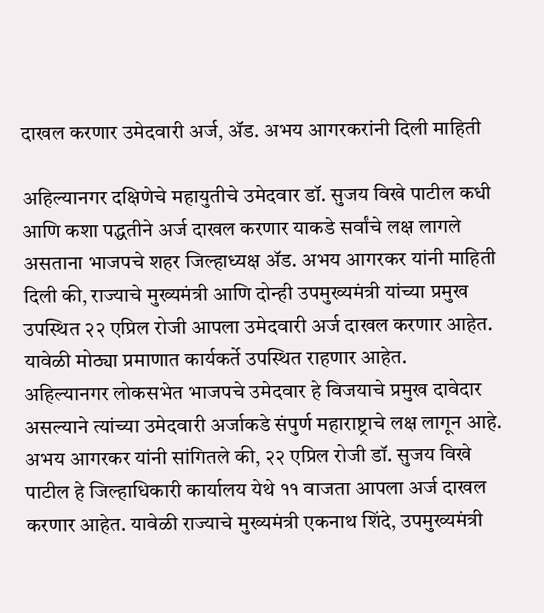दाखल करणार उमेदवारी अर्ज, ॲड. अभय आगरकरांनी दिली माहिती

अहिल्यानगर दक्षिणेचे महायुतीचे उमेदवार डॉ. सुजय विखे पाटील कधी आणि कशा पद्धतीने अर्ज दाखल करणार याकडे सर्वांचे लक्ष लागले असताना भाजपचे शहर जिल्हाध्यक्ष ॲड. अभय आगरकर यांनी माहिती दिली की, राज्याचे मुख्यमंत्री आणि दोन्ही उपमुख्यमंत्री यांच्या प्रमुख उपस्थित २२ एप्रिल रोजी आपला उमेदवारी अर्ज दाखल करणार आहेत. यावेळी मोठ्या प्रमाणात कार्यकर्ते उपस्थित राहणार आहेत.
अहिल्यानगर लोकसभेत भाजपचे उमेदवार हे विजयाचे प्रमुख दावेदार असल्याने त्यांच्या उमेदवारी अर्जाकडे संपुर्ण महाराष्ट्राचे लक्ष लागून आहे. अभय आगरकर यांनी सांगितले की, २२ एप्रिल रोजी डॉ. सुजय विखे पाटील हे जिल्हाधिकारी कार्यालय येथे ११ वाजता आपला अर्ज दाखल करणार आहेत. यावेळी राज्याचे मुख्यमंत्री एकनाथ शिंदे, उपमुख्यमंत्री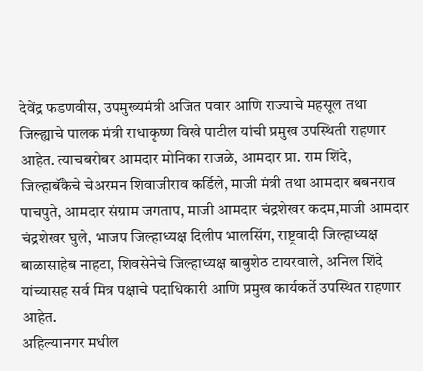देवेंद्र फडणवीस, उपमुख्यमंत्री अजित पवार आणि राज्याचे महसूल तथा जिल्ह्याचे पालक मंत्री राधाकृष्ण विखे पाटील यांची प्रमुख उपस्थिती राहणार आहेत. त्याचबरोबर आमदार मोनिका राजळे, आमदार प्रा. राम शिंदे, जिल्हाबॅंकेचे चेअरमन शिवाजीराव कर्डिले, माजी मंत्री तथा आमदार बबनराव पाचपुते, आमदार संग्राम जगताप, माजी आमदार चंद्रशेखर कदम,माजी आमदार चंद्रशेखर घुले, भाजप जिल्हाध्यक्ष दिलीप भालसिंग, राष्ट्रवादी जिल्हाध्यक्ष बाळासाहेब नाहटा, शिवसेनेचे जिल्हाध्यक्ष बाबुशेठ टायरवाले, अनिल शिंदे यांच्यासह सर्व मित्र पक्षाचे पदाधिकारी आणि प्रमुख कार्यकर्ते उपस्थित राहणार आहेत.
अहिल्यानगर मधील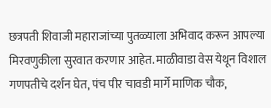छत्रपती शिवाजी महाराजांच्या पुतळ्याला अभिवाद करून आपल्या मिरवणुकीला सुरवात करणार आहेत. माळीवाडा वेस येथून विशाल गणपतीचे दर्शन घेत, पंच पीर चावडी मार्गे माणिक चौक,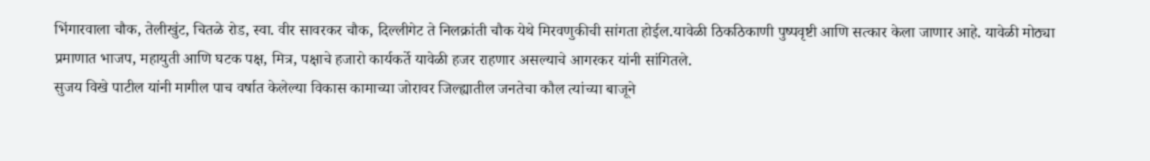भिंगारवाला चौक, तेलीखुंट, चितळे रोड, स्वा. वीर सावरकर चौक, दिल्लीगेट ते निलक्रांती चौक येथे मिरवणुकीची सांगता होईल.यावेळी ठिकठिकाणी पुष्पवृष्टी आणि सत्कार केला जाणार आहे. यावेळी मोठ्या प्रमाणात भाजप, महायुती आणि घटक पक्ष, मित्र, पक्षाचे हजारो कार्यकर्ते यावेळी हजर राहणार असल्याचे आगरकर यांनी सांगितले.
सुजय विखे पाटील यांनी मागील पाच वर्षात केलेल्या विकास कामाच्या जोरावर जिल्ह्यातील जनतेचा कौल त्यांच्या बाजूने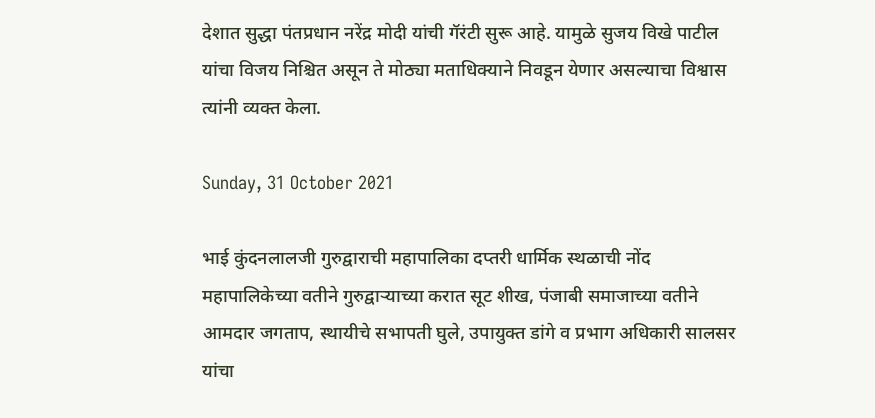देशात सुद्धा पंतप्रधान नरेंद्र मोदी यांची गॅरंटी सुरू आहे. यामुळे सुजय विखे पाटील यांचा विजय निश्चित असून ते मोठ्या मताधिक्याने निवडून येणार असल्याचा विश्वास त्यांनी व्यक्त केला.

Sunday, 31 October 2021

भाई कुंदनलालजी गुरुद्वाराची महापालिका दप्तरी धार्मिक स्थळाची नोंद महापालिकेच्या वतीने गुरुद्वार्‍याच्या करात सूट शीख, पंजाबी समाजाच्या वतीने आमदार जगताप, स्थायीचे सभापती घुले, उपायुक्त डांगे व प्रभाग अधिकारी सालसर यांचा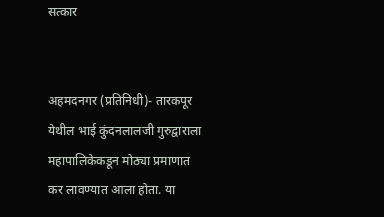सत्कार


अहमदनगर (प्रतिनिधी)- तारकपूर येथील भाई कुंदनलालजी गुरुद्वाराला महापालिकेकडून मोठ्या प्रमाणात कर लावण्यात आला होता. या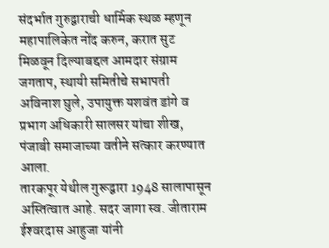संदर्भात गुरुद्वाराची धार्मिक स्थळ म्हणून महापालिकेत नोंद करुन, करात सुट मिळवून दिल्याबद्दल आमदार संग्राम जगताप, स्थायी समितीचे सभापती अविनाश घुले, उपायुक्त यशवंत डांगे व प्रभाग अधिकारी सालसर यांचा शीख, पंजाबी समाजाच्या वतीने सत्कार करण्यात आला.
तारकपूर येथील गुरूद्वारा 1948 सालापासून अस्तित्वात आहे. सदर जागा स्व. जीताराम ईश्‍वरदास आहुजा यांनी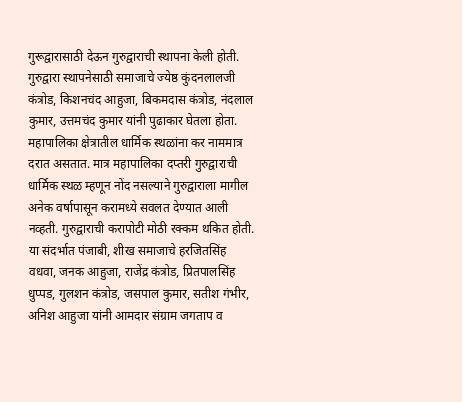गुरूद्वारासाठी देऊन गुरुद्वाराची स्थापना केली होती. गुरुद्वारा स्थापनेसाठी समाजाचे ज्येष्ठ कुंदनलालजी कंत्रोड, किशनचंद आहुजा, बिकमदास कंत्रोड, नंदलाल कुमार, उत्तमचंद कुमार यांनी पुढाकार घेतला होता. महापालिका क्षेत्रातील धार्मिक स्थळांना कर नाममात्र दरात असतात. मात्र महापालिका दप्तरी गुरुद्वाराची धार्मिक स्थळ म्हणून नोंद नसल्याने गुरुद्वाराला मागील अनेक वर्षापासून करामध्ये सवलत देण्यात आली नव्हती. गुरुद्वाराची करापोटी मोठी रक्कम थकित होती. या संदर्भात पंजाबी, शीख समाजाचे हरजितसिंह वधवा, जनक आहुजा, राजेंद्र कंत्रोड, प्रितपालसिंह धुप्पड, गुलशन कंत्रोड, जसपाल कुमार, सतीश गंभीर, अनिश आहुजा यांनी आमदार संग्राम जगताप व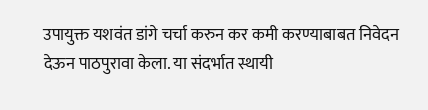उपायुक्त यशवंत डांगे चर्चा करुन कर कमी करण्याबाबत निवेदन देऊन पाठपुरावा केला. या संदर्भात स्थायी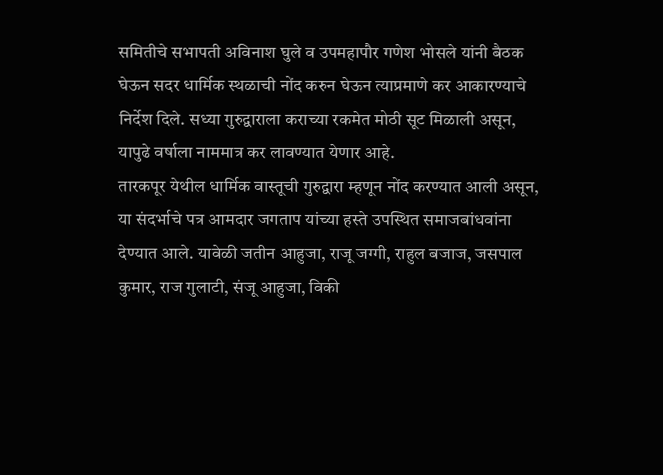समितीचे सभापती अविनाश घुले व उपमहापौर गणेश भोसले यांनी बैठक घेऊन सदर धार्मिक स्थळाची नोंद करुन घेऊन त्याप्रमाणे कर आकारण्याचे निर्देश दिले. सध्या गुरुद्वाराला कराच्या रकमेत मोठी सूट मिळाली असून, यापुढे वर्षाला नाममात्र कर लावण्यात येणार आहे.
तारकपूर येथील धार्मिक वास्तूची गुरुद्वारा म्हणून नोंद करण्यात आली असून, या संदर्भाचे पत्र आमदार जगताप यांच्या हस्ते उपस्थित समाजबांधवांना देण्यात आले. यावेळी जतीन आहुजा, राजू जग्गी, राहुल बजाज, जसपाल कुमार, राज गुलाटी, संजू आहुजा, विकी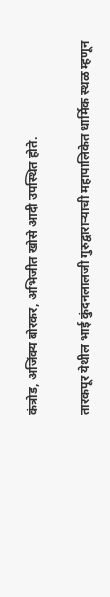कंत्रोड, अजिंक्य बोरकर, अभिजीत खोसे आदी उपस्थित होते.

तारकपूर येथील भाई कुंदनलालजी गुरुद्वारार्‍याची महापालिकेत धार्मिक स्थळ म्हणून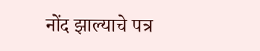नोंद झाल्याचे पत्र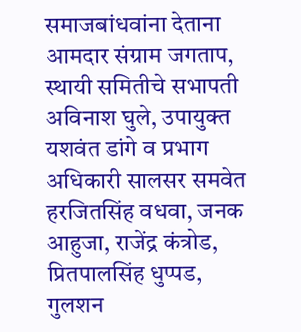समाजबांधवांना देताना आमदार संग्राम जगताप, स्थायी समितीचे सभापती अविनाश घुले, उपायुक्त यशवंत डांगे व प्रभाग अधिकारी सालसर समवेत हरजितसिंह वधवा, जनक आहुजा, राजेंद्र कंत्रोड, प्रितपालसिंह धुप्पड, गुलशन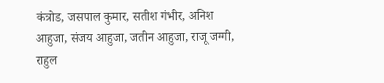कंत्रोड, जसपाल कुमार, सतीश गंभीर, अनिश आहुजा, संजय आहुजा, जतीन आहुजा, राजू जग्गी, राहुल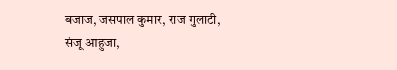बजाज, जसपाल कुमार, राज गुलाटी, संजू आहुजा,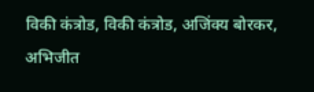विकी कंत्रोड, विकी कंत्रोड, अजिंक्य बोरकर, अभिजीत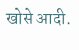खोसे आदी.